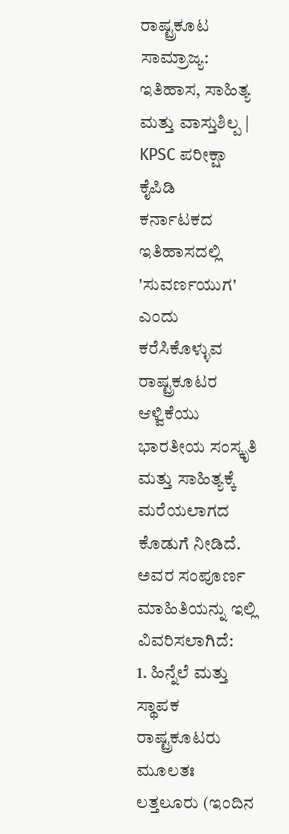ರಾಷ್ಟ್ರಕೂಟ ಸಾಮ್ರಾಜ್ಯ: ಇತಿಹಾಸ, ಸಾಹಿತ್ಯ ಮತ್ತು ವಾಸ್ತುಶಿಲ್ಪ | KPSC ಪರೀಕ್ಷಾ ಕೈಪಿಡಿ
ಕರ್ನಾಟಕದ ಇತಿಹಾಸದಲ್ಲಿ 'ಸುವರ್ಣಯುಗ' ಎಂದು ಕರೆಸಿಕೊಳ್ಳುವ ರಾಷ್ಟ್ರಕೂಟರ ಆಳ್ವಿಕೆಯು ಭಾರತೀಯ ಸಂಸ್ಕೃತಿ ಮತ್ತು ಸಾಹಿತ್ಯಕ್ಕೆ ಮರೆಯಲಾಗದ ಕೊಡುಗೆ ನೀಡಿದೆ. ಅವರ ಸಂಪೂರ್ಣ ಮಾಹಿತಿಯನ್ನು ಇಲ್ಲಿ ವಿವರಿಸಲಾಗಿದೆ:
1. ಹಿನ್ನೆಲೆ ಮತ್ತು ಸ್ಥಾಪಕ
ರಾಷ್ಟ್ರಕೂಟರು ಮೂಲತಃ ಲತ್ತಲೂರು (ಇಂದಿನ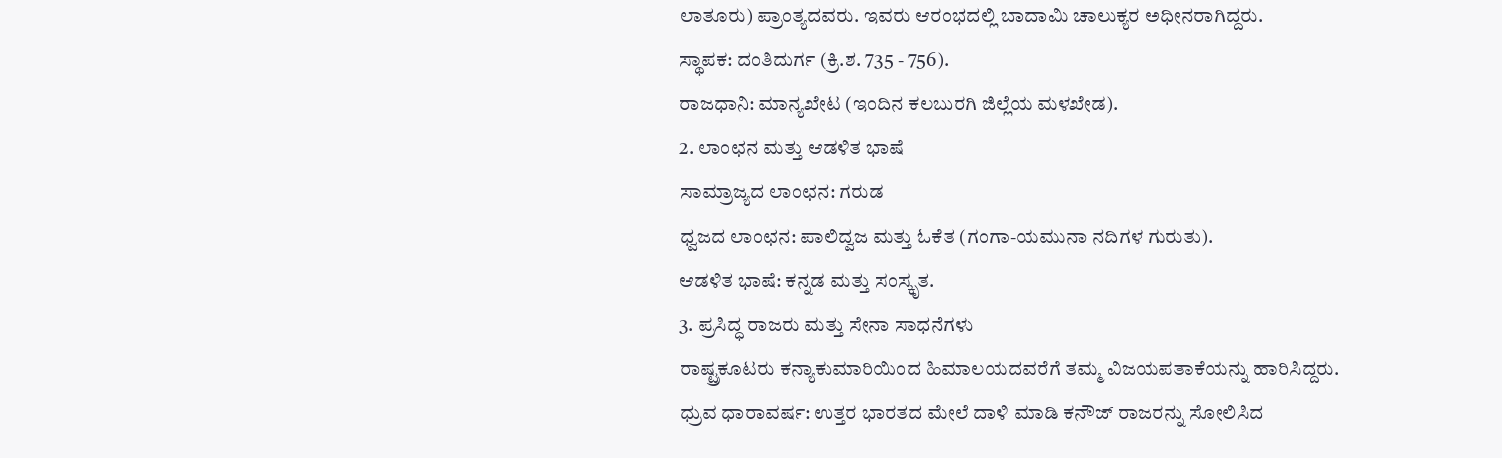ಲಾತೂರು) ಪ್ರಾಂತ್ಯದವರು. ಇವರು ಆರಂಭದಲ್ಲಿ ಬಾದಾಮಿ ಚಾಲುಕ್ಯರ ಅಧೀನರಾಗಿದ್ದರು.
ಸ್ಥಾಪಕ: ದಂತಿದುರ್ಗ (ಕ್ರಿ.ಶ. 735 - 756).
ರಾಜಧಾನಿ: ಮಾನ್ಯಖೇಟ (ಇಂದಿನ ಕಲಬುರಗಿ ಜಿಲ್ಲೆಯ ಮಳಖೇಡ).
2. ಲಾಂಛನ ಮತ್ತು ಆಡಳಿತ ಭಾಷೆ
ಸಾಮ್ರಾಜ್ಯದ ಲಾಂಛನ: ಗರುಡ
ಧ್ವಜದ ಲಾಂಛನ: ಪಾಲಿದ್ವಜ ಮತ್ತು ಓಕೆತ (ಗಂಗಾ-ಯಮುನಾ ನದಿಗಳ ಗುರುತು).
ಆಡಳಿತ ಭಾಷೆ: ಕನ್ನಡ ಮತ್ತು ಸಂಸ್ಕೃತ.
3. ಪ್ರಸಿದ್ಧ ರಾಜರು ಮತ್ತು ಸೇನಾ ಸಾಧನೆಗಳು
ರಾಷ್ಟ್ರಕೂಟರು ಕನ್ಯಾಕುಮಾರಿಯಿಂದ ಹಿಮಾಲಯದವರೆಗೆ ತಮ್ಮ ವಿಜಯಪತಾಕೆಯನ್ನು ಹಾರಿಸಿದ್ದರು.
ಧ್ರುವ ಧಾರಾವರ್ಷ: ಉತ್ತರ ಭಾರತದ ಮೇಲೆ ದಾಳಿ ಮಾಡಿ ಕನೌಜ್ ರಾಜರನ್ನು ಸೋಲಿಸಿದ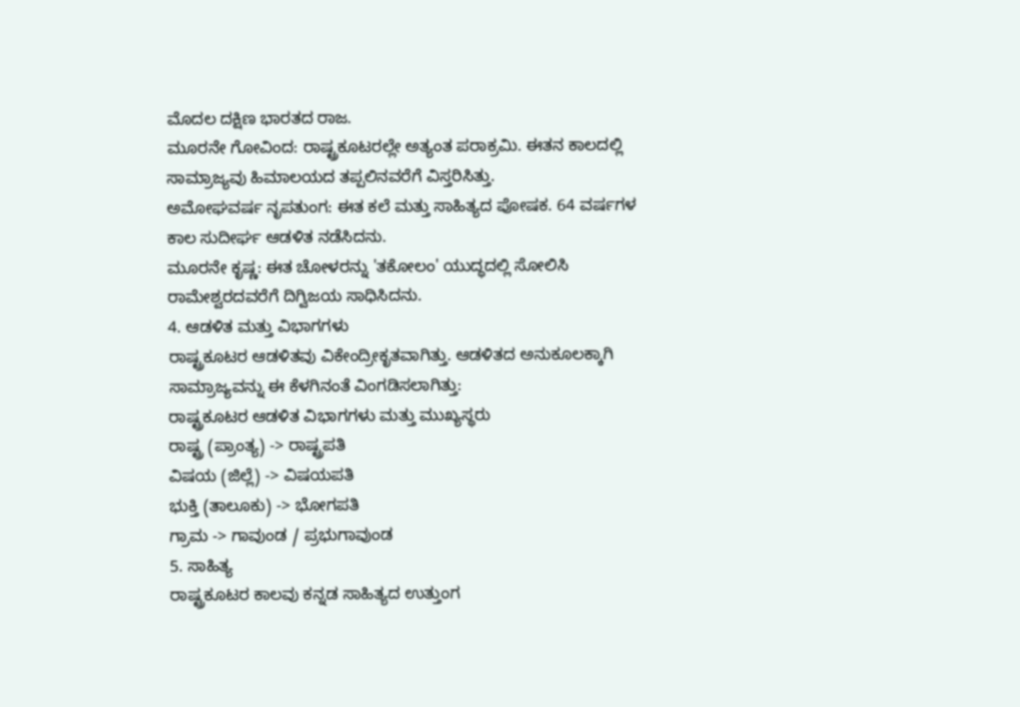ಮೊದಲ ದಕ್ಷಿಣ ಭಾರತದ ರಾಜ.
ಮೂರನೇ ಗೋವಿಂದ: ರಾಷ್ಟ್ರಕೂಟರಲ್ಲೇ ಅತ್ಯಂತ ಪರಾಕ್ರಮಿ. ಈತನ ಕಾಲದಲ್ಲಿ ಸಾಮ್ರಾಜ್ಯವು ಹಿಮಾಲಯದ ತಪ್ಪಲಿನವರೆಗೆ ವಿಸ್ತರಿಸಿತ್ತು.
ಅಮೋಘವರ್ಷ ನೃಪತುಂಗ: ಈತ ಕಲೆ ಮತ್ತು ಸಾಹಿತ್ಯದ ಪೋಷಕ. 64 ವರ್ಷಗಳ ಕಾಲ ಸುದೀರ್ಘ ಆಡಳಿತ ನಡೆಸಿದನು.
ಮೂರನೇ ಕೃಷ್ಣ: ಈತ ಚೋಳರನ್ನು 'ತಕೋಲಂ' ಯುದ್ಧದಲ್ಲಿ ಸೋಲಿಸಿ ರಾಮೇಶ್ವರದವರೆಗೆ ದಿಗ್ವಿಜಯ ಸಾಧಿಸಿದನು.
4. ಆಡಳಿತ ಮತ್ತು ವಿಭಾಗಗಳು
ರಾಷ್ಟ್ರಕೂಟರ ಆಡಳಿತವು ವಿಕೇಂದ್ರೀಕೃತವಾಗಿತ್ತು. ಆಡಳಿತದ ಅನುಕೂಲಕ್ಕಾಗಿ ಸಾಮ್ರಾಜ್ಯವನ್ನು ಈ ಕೆಳಗಿನಂತೆ ವಿಂಗಡಿಸಲಾಗಿತ್ತು:
ರಾಷ್ಟ್ರಕೂಟರ ಆಡಳಿತ ವಿಭಾಗಗಳು ಮತ್ತು ಮುಖ್ಯಸ್ಥರು
ರಾಷ್ಟ್ರ (ಪ್ರಾಂತ್ಯ) -> ರಾಷ್ಟ್ರಪತಿ
ವಿಷಯ (ಜಿಲ್ಲೆ) -> ವಿಷಯಪತಿ
ಭುಕ್ತಿ (ತಾಲೂಕು) -> ಭೋಗಪತಿ
ಗ್ರಾಮ -> ಗಾವುಂಡ / ಪ್ರಭುಗಾವುಂಡ
5. ಸಾಹಿತ್ಯ
ರಾಷ್ಟ್ರಕೂಟರ ಕಾಲವು ಕನ್ನಡ ಸಾಹಿತ್ಯದ ಉತ್ತುಂಗ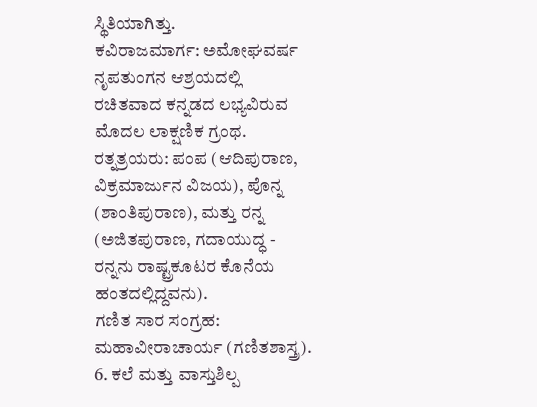ಸ್ಥಿತಿಯಾಗಿತ್ತು.
ಕವಿರಾಜಮಾರ್ಗ: ಅಮೋಘವರ್ಷ ನೃಪತುಂಗನ ಆಶ್ರಯದಲ್ಲಿ ರಚಿತವಾದ ಕನ್ನಡದ ಲಭ್ಯವಿರುವ ಮೊದಲ ಲಾಕ್ಷಣಿಕ ಗ್ರಂಥ.
ರತ್ನತ್ರಯರು: ಪಂಪ (ಆದಿಪುರಾಣ, ವಿಕ್ರಮಾರ್ಜುನ ವಿಜಯ), ಪೊನ್ನ (ಶಾಂತಿಪುರಾಣ), ಮತ್ತು ರನ್ನ (ಅಜಿತಪುರಾಣ, ಗದಾಯುದ್ಧ - ರನ್ನನು ರಾಷ್ಟ್ರಕೂಟರ ಕೊನೆಯ ಹಂತದಲ್ಲಿದ್ದವನು).
ಗಣಿತ ಸಾರ ಸಂಗ್ರಹ: ಮಹಾವೀರಾಚಾರ್ಯ (ಗಣಿತಶಾಸ್ತ್ರ).
6. ಕಲೆ ಮತ್ತು ವಾಸ್ತುಶಿಲ್ಪ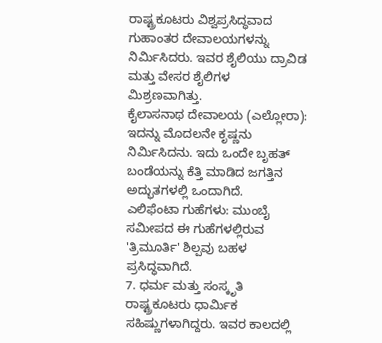ರಾಷ್ಟ್ರಕೂಟರು ವಿಶ್ವಪ್ರಸಿದ್ಧವಾದ ಗುಹಾಂತರ ದೇವಾಲಯಗಳನ್ನು ನಿರ್ಮಿಸಿದರು. ಇವರ ಶೈಲಿಯು ದ್ರಾವಿಡ ಮತ್ತು ವೇಸರ ಶೈಲಿಗಳ ಮಿಶ್ರಣವಾಗಿತ್ತು.
ಕೈಲಾಸನಾಥ ದೇವಾಲಯ (ಎಲ್ಲೋರಾ): ಇದನ್ನು ಮೊದಲನೇ ಕೃಷ್ಣನು ನಿರ್ಮಿಸಿದನು. ಇದು ಒಂದೇ ಬೃಹತ್ ಬಂಡೆಯನ್ನು ಕೆತ್ತಿ ಮಾಡಿದ ಜಗತ್ತಿನ ಅದ್ಭುತಗಳಲ್ಲಿ ಒಂದಾಗಿದೆ.
ಎಲಿಫೆಂಟಾ ಗುಹೆಗಳು: ಮುಂಬೈ ಸಮೀಪದ ಈ ಗುಹೆಗಳಲ್ಲಿರುವ 'ತ್ರಿಮೂರ್ತಿ' ಶಿಲ್ಪವು ಬಹಳ ಪ್ರಸಿದ್ಧವಾಗಿದೆ.
7. ಧರ್ಮ ಮತ್ತು ಸಂಸ್ಕೃತಿ
ರಾಷ್ಟ್ರಕೂಟರು ಧಾರ್ಮಿಕ ಸಹಿಷ್ಣುಗಳಾಗಿದ್ದರು. ಇವರ ಕಾಲದಲ್ಲಿ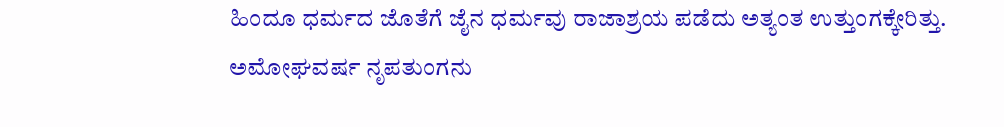ಹಿಂದೂ ಧರ್ಮದ ಜೊತೆಗೆ ಜೈನ ಧರ್ಮವು ರಾಜಾಶ್ರಯ ಪಡೆದು ಅತ್ಯಂತ ಉತ್ತುಂಗಕ್ಕೇರಿತ್ತು. ಅಮೋಘವರ್ಷ ನೃಪತುಂಗನು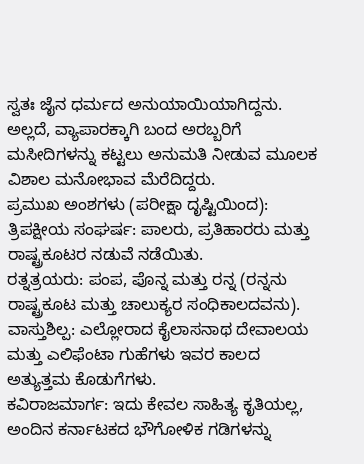ಸ್ವತಃ ಜೈನ ಧರ್ಮದ ಅನುಯಾಯಿಯಾಗಿದ್ದನು. ಅಲ್ಲದೆ, ವ್ಯಾಪಾರಕ್ಕಾಗಿ ಬಂದ ಅರಬ್ಬರಿಗೆ ಮಸೀದಿಗಳನ್ನು ಕಟ್ಟಲು ಅನುಮತಿ ನೀಡುವ ಮೂಲಕ ವಿಶಾಲ ಮನೋಭಾವ ಮೆರೆದಿದ್ದರು.
ಪ್ರಮುಖ ಅಂಶಗಳು (ಪರೀಕ್ಷಾ ದೃಷ್ಟಿಯಿಂದ):
ತ್ರಿಪಕ್ಷೀಯ ಸಂಘರ್ಷ: ಪಾಲರು, ಪ್ರತಿಹಾರರು ಮತ್ತು ರಾಷ್ಟ್ರಕೂಟರ ನಡುವೆ ನಡೆಯಿತು.
ರತ್ನತ್ರಯರು: ಪಂಪ, ಪೊನ್ನ ಮತ್ತು ರನ್ನ (ರನ್ನನು ರಾಷ್ಟ್ರಕೂಟ ಮತ್ತು ಚಾಲುಕ್ಯರ ಸಂಧಿಕಾಲದವನು).
ವಾಸ್ತುಶಿಲ್ಪ: ಎಲ್ಲೋರಾದ ಕೈಲಾಸನಾಥ ದೇವಾಲಯ ಮತ್ತು ಎಲಿಫೆಂಟಾ ಗುಹೆಗಳು ಇವರ ಕಾಲದ ಅತ್ಯುತ್ತಮ ಕೊಡುಗೆಗಳು.
ಕವಿರಾಜಮಾರ್ಗ: ಇದು ಕೇವಲ ಸಾಹಿತ್ಯ ಕೃತಿಯಲ್ಲ, ಅಂದಿನ ಕರ್ನಾಟಕದ ಭೌಗೋಳಿಕ ಗಡಿಗಳನ್ನು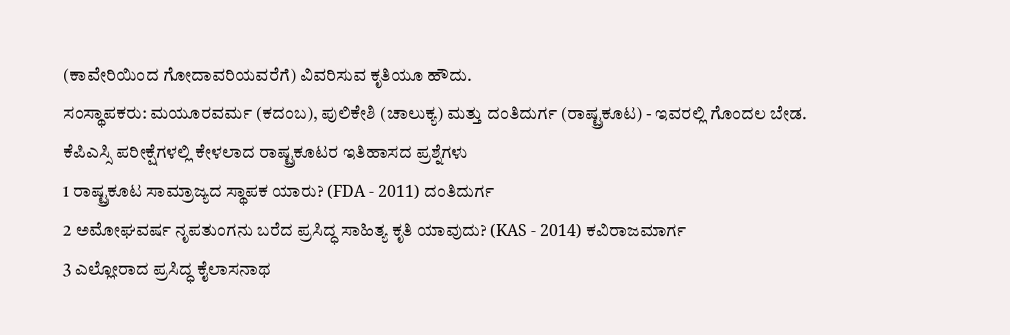(ಕಾವೇರಿಯಿಂದ ಗೋದಾವರಿಯವರೆಗೆ) ವಿವರಿಸುವ ಕೃತಿಯೂ ಹೌದು.
ಸಂಸ್ಥಾಪಕರು: ಮಯೂರವರ್ಮ (ಕದಂಬ), ಪುಲಿಕೇಶಿ (ಚಾಲುಕ್ಯ) ಮತ್ತು ದಂತಿದುರ್ಗ (ರಾಷ್ಟ್ರಕೂಟ) - ಇವರಲ್ಲಿ ಗೊಂದಲ ಬೇಡ.
ಕೆಪಿಎಸ್ಸಿ ಪರೀಕ್ಷೆಗಳಲ್ಲಿ ಕೇಳಲಾದ ರಾಷ್ಟ್ರಕೂಟರ ಇತಿಹಾಸದ ಪ್ರಶ್ನೆಗಳು
1 ರಾಷ್ಟ್ರಕೂಟ ಸಾಮ್ರಾಜ್ಯದ ಸ್ಥಾಪಕ ಯಾರು? (FDA - 2011) ದಂತಿದುರ್ಗ
2 ಅಮೋಘವರ್ಷ ನೃಪತುಂಗನು ಬರೆದ ಪ್ರಸಿದ್ಧ ಸಾಹಿತ್ಯ ಕೃತಿ ಯಾವುದು? (KAS - 2014) ಕವಿರಾಜಮಾರ್ಗ
3 ಎಲ್ಲೋರಾದ ಪ್ರಸಿದ್ಧ ಕೈಲಾಸನಾಥ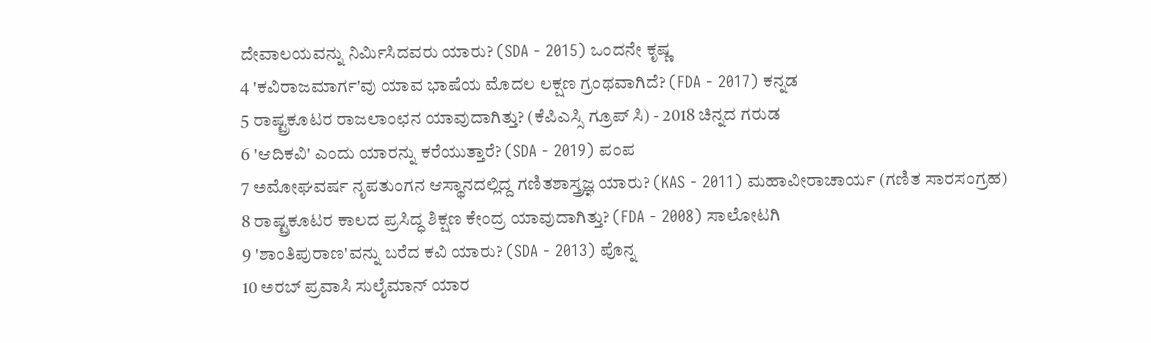ದೇವಾಲಯವನ್ನು ನಿರ್ಮಿಸಿದವರು ಯಾರು? (SDA - 2015) ಒಂದನೇ ಕೃಷ್ಣ
4 'ಕವಿರಾಜಮಾರ್ಗ'ವು ಯಾವ ಭಾಷೆಯ ಮೊದಲ ಲಕ್ಷಣ ಗ್ರಂಥವಾಗಿದೆ? (FDA - 2017) ಕನ್ನಡ
5 ರಾಷ್ಟ್ರಕೂಟರ ರಾಜಲಾಂಛನ ಯಾವುದಾಗಿತ್ತು? (ಕೆಪಿಎಸ್ಸಿ ಗ್ರೂಪ್ ಸಿ) - 2018 ಚಿನ್ನದ ಗರುಡ
6 'ಆದಿಕವಿ' ಎಂದು ಯಾರನ್ನು ಕರೆಯುತ್ತಾರೆ? (SDA - 2019) ಪಂಪ
7 ಅಮೋಘವರ್ಷ ನೃಪತುಂಗನ ಆಸ್ಥಾನದಲ್ಲಿದ್ದ ಗಣಿತಶಾಸ್ತ್ರಜ್ಞ ಯಾರು? (KAS - 2011) ಮಹಾವೀರಾಚಾರ್ಯ (ಗಣಿತ ಸಾರಸಂಗ್ರಹ)
8 ರಾಷ್ಟ್ರಕೂಟರ ಕಾಲದ ಪ್ರಸಿದ್ಧ ಶಿಕ್ಷಣ ಕೇಂದ್ರ ಯಾವುದಾಗಿತ್ತು? (FDA - 2008) ಸಾಲೋಟಗಿ
9 'ಶಾಂತಿಪುರಾಣ'ವನ್ನು ಬರೆದ ಕವಿ ಯಾರು? (SDA - 2013) ಪೊನ್ನ
10 ಅರಬ್ ಪ್ರವಾಸಿ ಸುಲೈಮಾನ್ ಯಾರ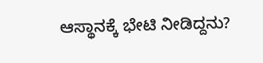ಆಸ್ಥಾನಕ್ಕೆ ಭೇಟಿ ನೀಡಿದ್ದನು?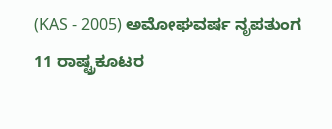(KAS - 2005) ಅಮೋಘವರ್ಷ ನೃಪತುಂಗ
11 ರಾಷ್ಟ್ರಕೂಟರ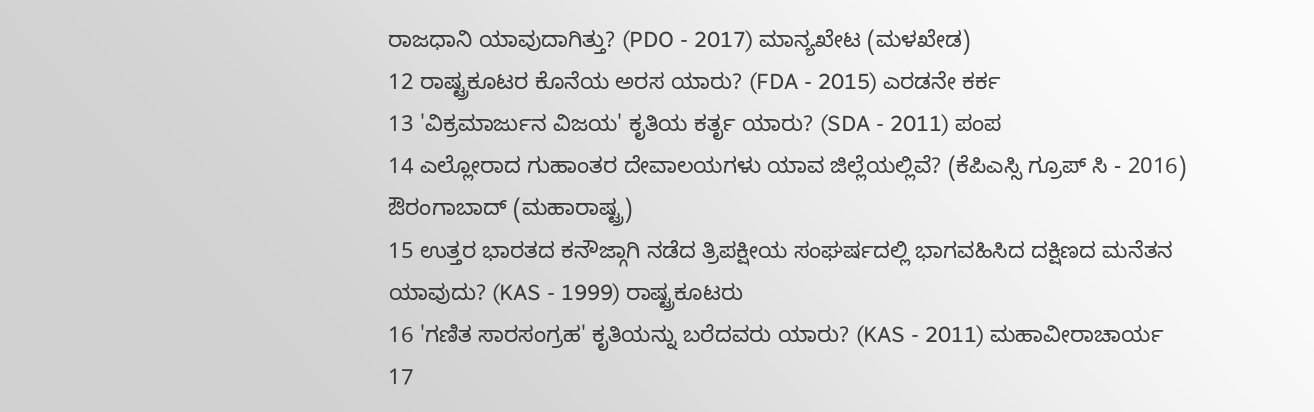ರಾಜಧಾನಿ ಯಾವುದಾಗಿತ್ತು? (PDO - 2017) ಮಾನ್ಯಖೇಟ (ಮಳಖೇಡ)
12 ರಾಷ್ಟ್ರಕೂಟರ ಕೊನೆಯ ಅರಸ ಯಾರು? (FDA - 2015) ಎರಡನೇ ಕರ್ಕ
13 'ವಿಕ್ರಮಾರ್ಜುನ ವಿಜಯ' ಕೃತಿಯ ಕರ್ತೃ ಯಾರು? (SDA - 2011) ಪಂಪ
14 ಎಲ್ಲೋರಾದ ಗುಹಾಂತರ ದೇವಾಲಯಗಳು ಯಾವ ಜಿಲ್ಲೆಯಲ್ಲಿವೆ? (ಕೆಪಿಎಸ್ಸಿ ಗ್ರೂಪ್ ಸಿ - 2016) ಔರಂಗಾಬಾದ್ (ಮಹಾರಾಷ್ಟ್ರ)
15 ಉತ್ತರ ಭಾರತದ ಕನೌಜ್ಗಾಗಿ ನಡೆದ ತ್ರಿಪಕ್ಷೀಯ ಸಂಘರ್ಷದಲ್ಲಿ ಭಾಗವಹಿಸಿದ ದಕ್ಷಿಣದ ಮನೆತನ ಯಾವುದು? (KAS - 1999) ರಾಷ್ಟ್ರಕೂಟರು
16 'ಗಣಿತ ಸಾರಸಂಗ್ರಹ' ಕೃತಿಯನ್ನು ಬರೆದವರು ಯಾರು? (KAS - 2011) ಮಹಾವೀರಾಚಾರ್ಯ
17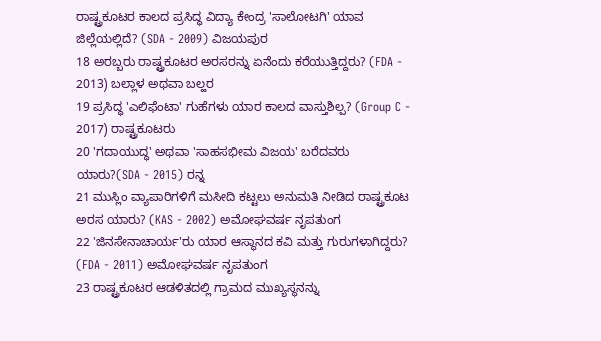ರಾಷ್ಟ್ರಕೂಟರ ಕಾಲದ ಪ್ರಸಿದ್ಧ ವಿದ್ಯಾ ಕೇಂದ್ರ 'ಸಾಲೋಟಗಿ' ಯಾವ ಜಿಲ್ಲೆಯಲ್ಲಿದೆ? (SDA - 2009) ವಿಜಯಪುರ
18 ಅರಬ್ಬರು ರಾಷ್ಟ್ರಕೂಟರ ಅರಸರನ್ನು ಏನೆಂದು ಕರೆಯುತ್ತಿದ್ದರು? (FDA - 2013) ಬಲ್ಲಾಳ ಅಥವಾ ಬಲ್ಹರ
19 ಪ್ರಸಿದ್ಧ 'ಎಲಿಫೆಂಟಾ' ಗುಹೆಗಳು ಯಾರ ಕಾಲದ ವಾಸ್ತುಶಿಲ್ಪ? (Group C - 2017) ರಾಷ್ಟ್ರಕೂಟರು
20 'ಗದಾಯುದ್ಧ' ಅಥವಾ 'ಸಾಹಸಭೀಮ ವಿಜಯ' ಬರೆದವರು ಯಾರು?(SDA - 2015) ರನ್ನ
21 ಮುಸ್ಲಿಂ ವ್ಯಾಪಾರಿಗಳಿಗೆ ಮಸೀದಿ ಕಟ್ಟಲು ಅನುಮತಿ ನೀಡಿದ ರಾಷ್ಟ್ರಕೂಟ ಅರಸ ಯಾರು? (KAS - 2002) ಅಮೋಘವರ್ಷ ನೃಪತುಂಗ
22 'ಜಿನಸೇನಾಚಾರ್ಯ'ರು ಯಾರ ಆಸ್ಥಾನದ ಕವಿ ಮತ್ತು ಗುರುಗಳಾಗಿದ್ದರು? (FDA - 2011) ಅಮೋಘವರ್ಷ ನೃಪತುಂಗ
23 ರಾಷ್ಟ್ರಕೂಟರ ಆಡಳಿತದಲ್ಲಿ ಗ್ರಾಮದ ಮುಖ್ಯಸ್ಥನನ್ನು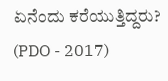ಏನೆಂದು ಕರೆಯುತ್ತಿದ್ದರು? (PDO - 2017)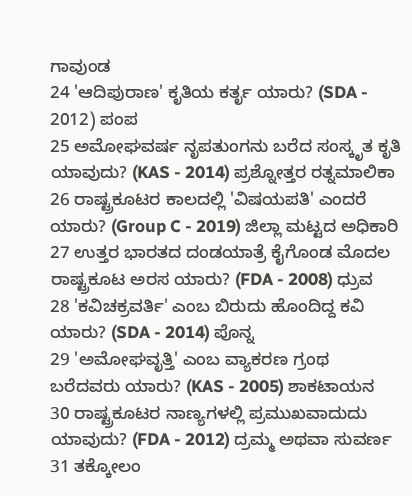ಗಾವುಂಡ
24 'ಆದಿಪುರಾಣ' ಕೃತಿಯ ಕರ್ತೃ ಯಾರು? (SDA - 2012) ಪಂಪ
25 ಅಮೋಘವರ್ಷ ನೃಪತುಂಗನು ಬರೆದ ಸಂಸ್ಕೃತ ಕೃತಿ ಯಾವುದು? (KAS - 2014) ಪ್ರಶ್ನೋತ್ತರ ರತ್ನಮಾಲಿಕಾ
26 ರಾಷ್ಟ್ರಕೂಟರ ಕಾಲದಲ್ಲಿ 'ವಿಷಯಪತಿ' ಎಂದರೆ ಯಾರು? (Group C - 2019) ಜಿಲ್ಲಾ ಮಟ್ಟದ ಅಧಿಕಾರಿ
27 ಉತ್ತರ ಭಾರತದ ದಂಡಯಾತ್ರೆ ಕೈಗೊಂಡ ಮೊದಲ ರಾಷ್ಟ್ರಕೂಟ ಅರಸ ಯಾರು? (FDA - 2008) ಧ್ರುವ
28 'ಕವಿಚಕ್ರವರ್ತಿ' ಎಂಬ ಬಿರುದು ಹೊಂದಿದ್ದ ಕವಿ ಯಾರು? (SDA - 2014) ಪೊನ್ನ
29 'ಅಮೋಘವೃತ್ತಿ' ಎಂಬ ವ್ಯಾಕರಣ ಗ್ರಂಥ ಬರೆದವರು ಯಾರು? (KAS - 2005) ಶಾಕಟಾಯನ
30 ರಾಷ್ಟ್ರಕೂಟರ ನಾಣ್ಯಗಳಲ್ಲಿ ಪ್ರಮುಖವಾದುದು ಯಾವುದು? (FDA - 2012) ದ್ರಮ್ಮ ಅಥವಾ ಸುವರ್ಣ
31 ತಕ್ಕೋಲಂ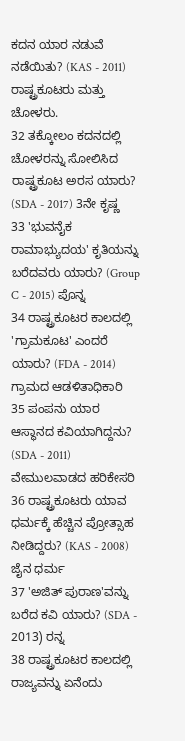ಕದನ ಯಾರ ನಡುವೆ ನಡೆಯಿತು? (KAS - 2011) ರಾಷ್ಟ್ರಕೂಟರು ಮತ್ತು ಚೋಳರು.
32 ತಕ್ಕೋಲಂ ಕದನದಲ್ಲಿ ಚೋಳರನ್ನು ಸೋಲಿಸಿದ ರಾಷ್ಟ್ರಕೂಟ ಅರಸ ಯಾರು? (SDA - 2017) 3ನೇ ಕೃಷ್ಣ
33 'ಭುವನೈಕ ರಾಮಾಭ್ಯುದಯ' ಕೃತಿಯನ್ನು ಬರೆದವರು ಯಾರು? (Group C - 2015) ಪೊನ್ನ
34 ರಾಷ್ಟ್ರಕೂಟರ ಕಾಲದಲ್ಲಿ 'ಗ್ರಾಮಕೂಟ' ಎಂದರೆ ಯಾರು? (FDA - 2014) ಗ್ರಾಮದ ಆಡಳಿತಾಧಿಕಾರಿ
35 ಪಂಪನು ಯಾರ ಆಸ್ಥಾನದ ಕವಿಯಾಗಿದ್ದನು? (SDA - 2011) ವೇಮುಲವಾಡದ ಹರಿಕೇಸರಿ
36 ರಾಷ್ಟ್ರಕೂಟರು ಯಾವ ಧರ್ಮಕ್ಕೆ ಹೆಚ್ಚಿನ ಪ್ರೋತ್ಸಾಹ ನೀಡಿದ್ದರು? (KAS - 2008) ಜೈನ ಧರ್ಮ
37 'ಅಜಿತ್ ಪುರಾಣ'ವನ್ನು ಬರೆದ ಕವಿ ಯಾರು? (SDA - 2013) ರನ್ನ
38 ರಾಷ್ಟ್ರಕೂಟರ ಕಾಲದಲ್ಲಿ ರಾಜ್ಯವನ್ನು ಏನೆಂದು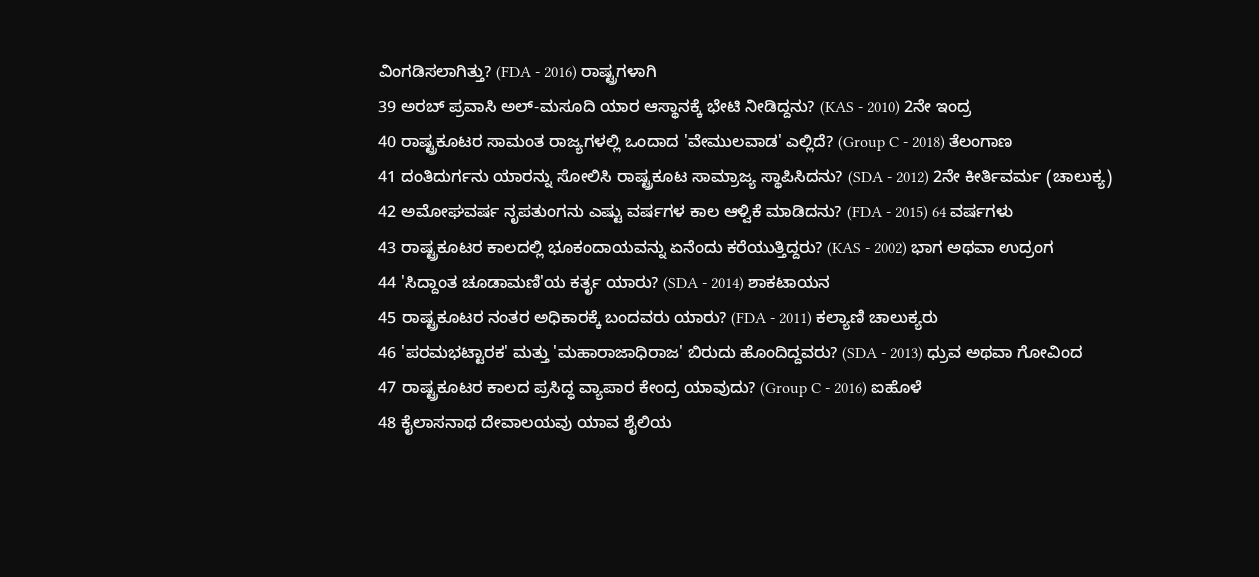ವಿಂಗಡಿಸಲಾಗಿತ್ತು? (FDA - 2016) ರಾಷ್ಟ್ರಗಳಾಗಿ
39 ಅರಬ್ ಪ್ರವಾಸಿ ಅಲ್-ಮಸೂದಿ ಯಾರ ಆಸ್ಥಾನಕ್ಕೆ ಭೇಟಿ ನೀಡಿದ್ದನು? (KAS - 2010) 2ನೇ ಇಂದ್ರ
40 ರಾಷ್ಟ್ರಕೂಟರ ಸಾಮಂತ ರಾಜ್ಯಗಳಲ್ಲಿ ಒಂದಾದ 'ವೇಮುಲವಾಡ' ಎಲ್ಲಿದೆ? (Group C - 2018) ತೆಲಂಗಾಣ
41 ದಂತಿದುರ್ಗನು ಯಾರನ್ನು ಸೋಲಿಸಿ ರಾಷ್ಟ್ರಕೂಟ ಸಾಮ್ರಾಜ್ಯ ಸ್ಥಾಪಿಸಿದನು? (SDA - 2012) 2ನೇ ಕೀರ್ತಿವರ್ಮ (ಚಾಲುಕ್ಯ)
42 ಅಮೋಘವರ್ಷ ನೃಪತುಂಗನು ಎಷ್ಟು ವರ್ಷಗಳ ಕಾಲ ಆಳ್ವಿಕೆ ಮಾಡಿದನು? (FDA - 2015) 64 ವರ್ಷಗಳು
43 ರಾಷ್ಟ್ರಕೂಟರ ಕಾಲದಲ್ಲಿ ಭೂಕಂದಾಯವನ್ನು ಏನೆಂದು ಕರೆಯುತ್ತಿದ್ದರು? (KAS - 2002) ಭಾಗ ಅಥವಾ ಉದ್ರಂಗ
44 'ಸಿದ್ದಾಂತ ಚೂಡಾಮಣಿ'ಯ ಕರ್ತೃ ಯಾರು? (SDA - 2014) ಶಾಕಟಾಯನ
45 ರಾಷ್ಟ್ರಕೂಟರ ನಂತರ ಅಧಿಕಾರಕ್ಕೆ ಬಂದವರು ಯಾರು? (FDA - 2011) ಕಲ್ಯಾಣಿ ಚಾಲುಕ್ಯರು
46 'ಪರಮಭಟ್ಟಾರಕ' ಮತ್ತು 'ಮಹಾರಾಜಾಧಿರಾಜ' ಬಿರುದು ಹೊಂದಿದ್ದವರು? (SDA - 2013) ಧ್ರುವ ಅಥವಾ ಗೋವಿಂದ
47 ರಾಷ್ಟ್ರಕೂಟರ ಕಾಲದ ಪ್ರಸಿದ್ಧ ವ್ಯಾಪಾರ ಕೇಂದ್ರ ಯಾವುದು? (Group C - 2016) ಐಹೊಳೆ
48 ಕೈಲಾಸನಾಥ ದೇವಾಲಯವು ಯಾವ ಶೈಲಿಯ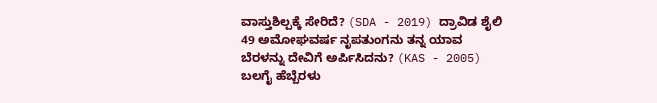ವಾಸ್ತುಶಿಲ್ಪಕ್ಕೆ ಸೇರಿದೆ? (SDA - 2019) ದ್ರಾವಿಡ ಶೈಲಿ
49 ಅಮೋಘವರ್ಷ ನೃಪತುಂಗನು ತನ್ನ ಯಾವ ಬೆರಳನ್ನು ದೇವಿಗೆ ಅರ್ಪಿಸಿದನು? (KAS - 2005) ಬಲಗೈ ಹೆಬ್ಬೆರಳು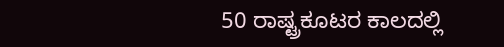50 ರಾಷ್ಟ್ರಕೂಟರ ಕಾಲದಲ್ಲಿ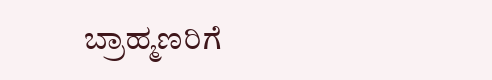ಬ್ರಾಹ್ಮಣರಿಗೆ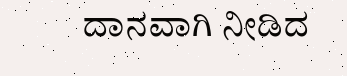ದಾನವಾಗಿ ನೀಡಿದ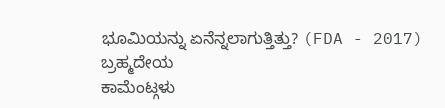ಭೂಮಿಯನ್ನು ಏನೆನ್ನಲಾಗುತ್ತಿತ್ತು? (FDA - 2017) ಬ್ರಹ್ಮದೇಯ
ಕಾಮೆಂಟ್ಗಳು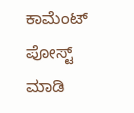ಕಾಮೆಂಟ್ ಪೋಸ್ಟ್ ಮಾಡಿ